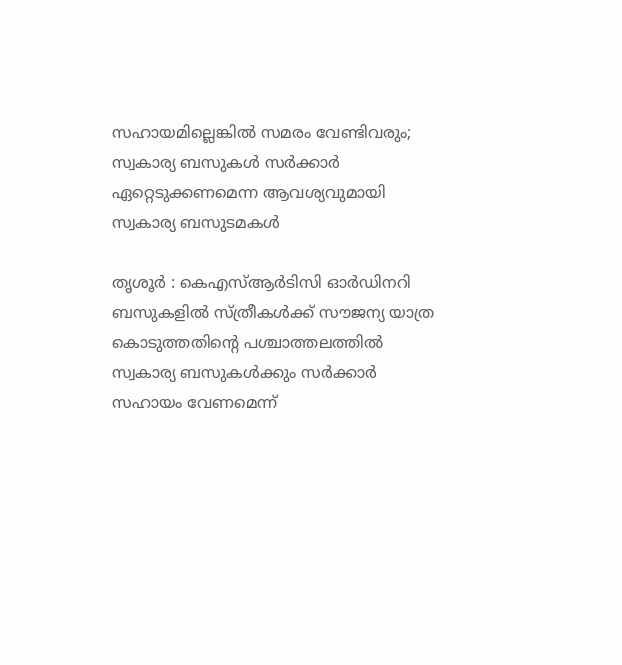സഹായമില്ലെങ്കില്‍ സമരം വേണ്ടിവരും; സ്വകാര്യ ബസുകള്‍ സര്‍ക്കാര്‍ ഏറ്റെടുക്കണമെന്ന ആവശ്യവുമായി സ്വകാര്യ ബസുടമകൾ

തൃശൂർ : കെഎസ്ആര്‍ടിസി ഓര്‍ഡിനറി ബസുകളില്‍ സ്ത്രീകള്‍ക്ക് സൗജന്യ യാത്ര കൊടുത്തതിന്റെ പശ്ചാത്തലത്തില്‍ സ്വകാര്യ ബസുകള്‍ക്കും സര്‍ക്കാര്‍ സഹായം വേണമെന്ന്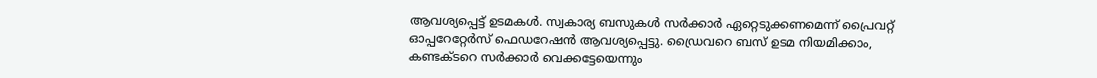ആവശ്യപ്പെട്ട് ഉടമകള്‍. സ്വകാര്യ ബസുകള്‍ സര്‍ക്കാര്‍ ഏറ്റെടുക്കണമെന്ന് പ്രൈവറ്റ് ഓപ്പറേറ്റേര്‍സ് ഫെഡറേഷന്‍ ആവശ്യപ്പെട്ടു. ഡ്രൈവറെ ബസ് ഉടമ നിയമിക്കാം, കണ്ടക്ടറെ സര്‍ക്കാര്‍ വെക്കട്ടേയെന്നും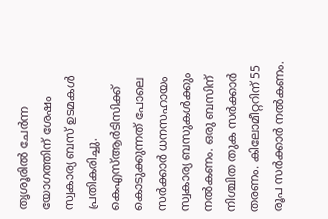തൃശൂരില്‍ ചേര്‍ന്ന യോഗത്തിന് ശേഷം സ്വകാര്യ ബസ് ഉടമകള്‍ പ്രതികരിച്ചു. കെഎസ്ആര്‍ടിസിക്ക് കൊടുക്കുന്നത് പോലെ സര്‍ക്കാര്‍ ധനസഹായം സ്വകാര്യ ബസുകള്‍ക്കും നല്‍കണം. ഒരു ബസിന് നിശ്ചിത തുക സര്‍ക്കാര്‍ തരണം. കിലോമീറ്ററിന് 55 രൂപ സര്‍ക്കാര്‍ നല്‍കണം.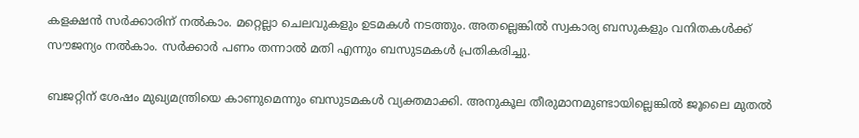കളക്ഷന്‍ സര്‍ക്കാരിന് നല്‍കാം. മറ്റെല്ലാ ചെലവുകളും ഉടമകള്‍ നടത്തും. അതല്ലെങ്കില്‍ സ്വകാര്യ ബസുകളും വനിതകള്‍ക്ക് സൗജന്യം നല്‍കാം. സര്‍ക്കാര്‍ പണം തന്നാല്‍ മതി എന്നും ബസുടമകൾ പ്രതികരിച്ചു.

ബജറ്റിന് ശേഷം മുഖ്യമന്ത്രിയെ കാണുമെന്നും ബസുടമകള്‍ വ്യക്തമാക്കി. അനുകൂല തീരുമാനമുണ്ടായില്ലെങ്കില്‍ ജൂലൈ മുതല്‍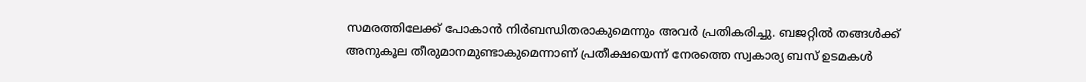സമരത്തിലേക്ക് പോകാന്‍ നിര്‍ബന്ധിതരാകുമെന്നും അവര്‍ പ്രതികരിച്ചു. ബജറ്റില്‍ തങ്ങള്‍ക്ക് അനുകൂല തീരുമാനമുണ്ടാകുമെന്നാണ് പ്രതീക്ഷയെന്ന് നേരത്തെ സ്വകാര്യ ബസ് ഉടമകള്‍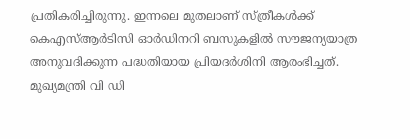പ്രതികരിച്ചിരുന്നു. ഇന്നലെ മുതലാണ് സ്ത്രീകള്‍ക്ക് കെഎസ്ആര്‍ടിസി ഓര്‍ഡിനറി ബസുകളില്‍ സൗജന്യയാത്ര അനുവദിക്കുന്ന പദ്ധതിയായ പ്രിയദര്‍ശിനി ആരംഭിച്ചത്. മുഖ്യമന്ത്രി വി ഡി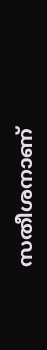സതീശനാണ്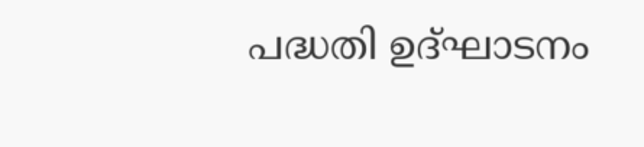പദ്ധതി ഉദ്ഘാടനം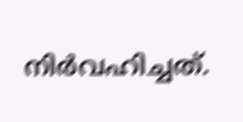നിർവഹിച്ചത്.